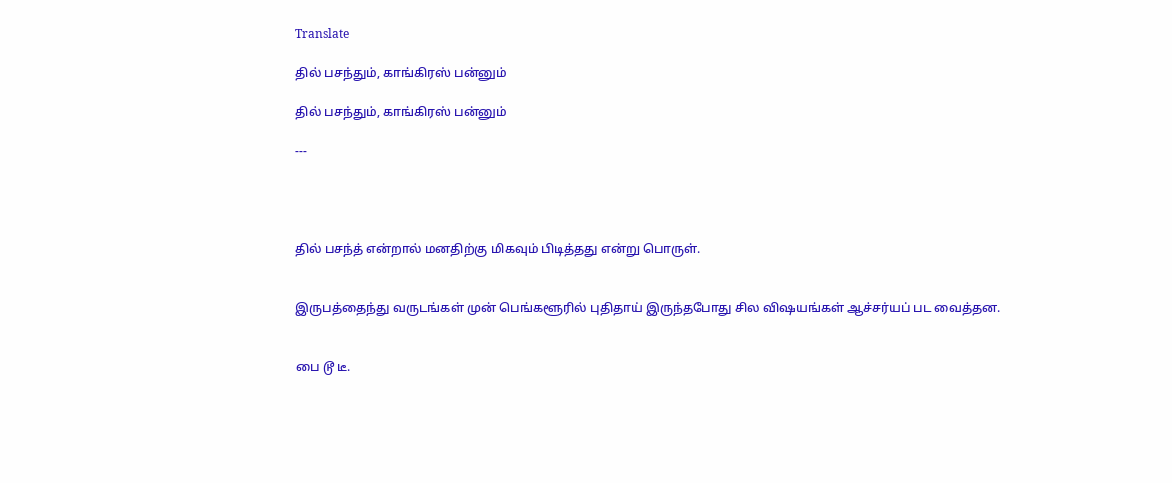Translate

தில் பசந்தும், காங்கிரஸ் பன்னும்

தில் பசந்தும், காங்கிரஸ் பன்னும்

---




தில் பசந்த் என்றால் மனதிற்கு மிகவும் பிடித்தது என்று பொருள்.


இருபத்தைந்து வருடங்கள் முன் பெங்களூரில் புதிதாய் இருந்தபோது சில விஷயங்கள் ஆச்சர்யப் பட வைத்தன.


பை டூ டீ.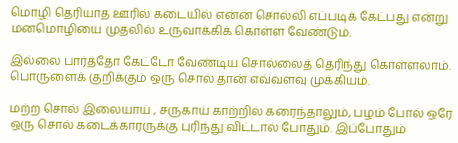மொழி தெரியாத ஊரில் கடையில் என்ன சொல்லி எப்படிக் கேட்பது என்று மனமொழியை முதலில் உருவாக்கிக் கொள்ள வேண்டும்.

இல்லை பார்த்தோ கேட்டோ வேண்டிய சொல்லைத் தெரிந்து கொள்ளலாம். பொருளைக் குறிக்கும் ஒரு சொல் தான் எவ்வளவு முக்கியம்.

மற்ற சொல் இலையாய் , சருகாய் காற்றில் கரைந்தாலும், பழம் போல் ஒரே ஒரு சொல் கடைக்காரருக்கு புரிந்து விட்டால் போதும். இப்போதும்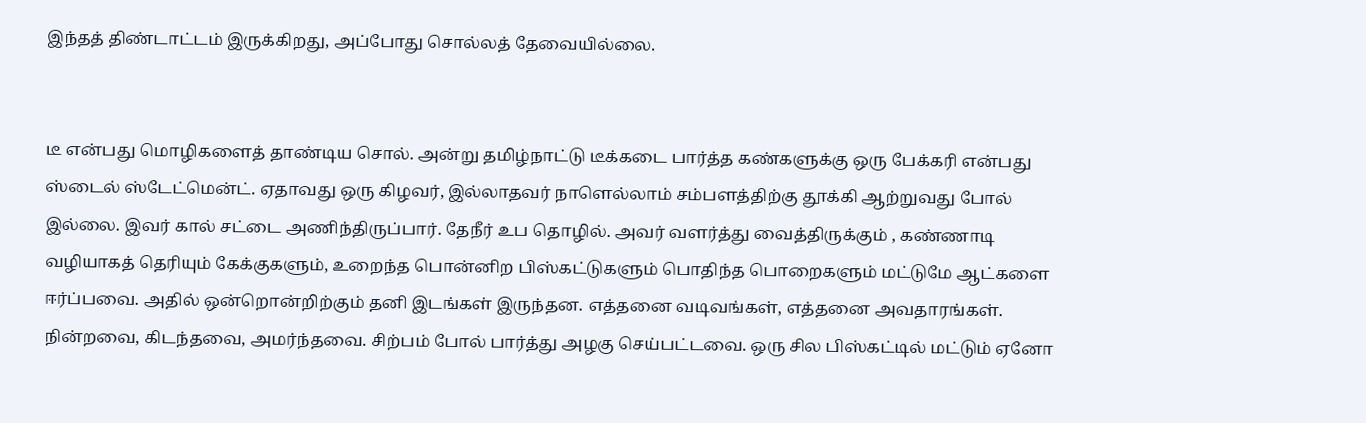இந்தத் திண்டாட்டம் இருக்கிறது, அப்போது சொல்லத் தேவையில்லை.


டீ என்பது மொழிகளைத் தாண்டிய சொல். அன்று தமிழ்நாட்டு டீக்கடை பார்த்த கண்களுக்கு ஒரு பேக்கரி என்பது ஸ்டைல் ஸ்டேட்மென்ட். ஏதாவது ஒரு கிழவர், இல்லாதவர் நாளெல்லாம் சம்பளத்திற்கு தூக்கி ஆற்றுவது போல் இல்லை. இவர் கால் சட்டை அணிந்திருப்பார். தேநீர் உப தொழில். அவர் வளர்த்து வைத்திருக்கும் , கண்ணாடி வழியாகத் தெரியும் கேக்குகளும், உறைந்த பொன்னிற பிஸ்கட்டுகளும் பொதிந்த பொறைகளும் மட்டுமே ஆட்களை ஈர்ப்பவை. அதில் ஒன்றொன்றிற்கும் தனி இடங்கள் இருந்தன. எத்தனை வடிவங்கள், எத்தனை அவதாரங்கள். நின்றவை, கிடந்தவை, அமர்ந்தவை. சிற்பம் போல் பார்த்து அழகு செய்பட்டவை. ஒரு சில பிஸ்கட்டில் மட்டும் ஏனோ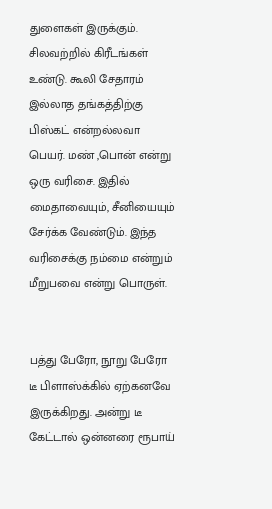துளைகள் இருக்கும். சிலவற்றில் கிரீடங்கள் உண்டு. கூலி சேதாரம் இல்லாத தங்கத்திற்கு பிஸ்கட் என்றல்லவா பெயர். மண் ,பொன் என்று ஒரு வரிசை. இதில் மைதாவையும், சீனியையும் சேர்க்க வேண்டும். இந்த வரிசைக்கு நம்மை என்றும் மீறுபவை என்று பொருள்.


பத்து பேரோ, நூறு பேரோ டீ பிளாஸ்க்கில் ஏற்கனவே இருக்கிறது. அன்று டீ கேட்டால் ஒன்னரை ரூபாய்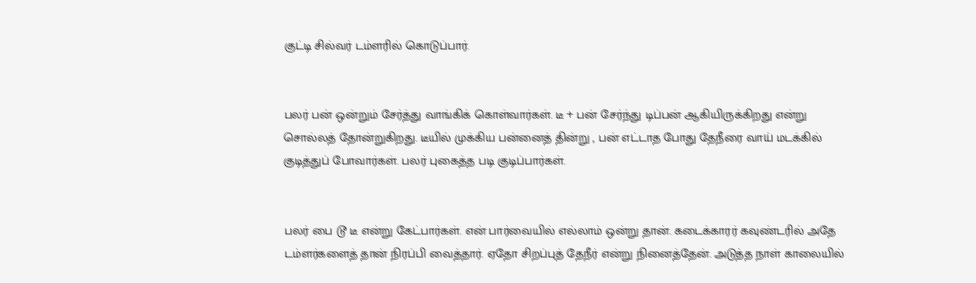குட்டி சில்வர் டம்ளரில் கொடுப்பார்.


பலர் பன் ஒன்றும் சேர்த்து வாங்கிக் கொள்வார்கள். டீ + பன் சேர்ந்து டிப்பன் ஆகியிருக்கிறது என்று சொல்லத் தோன்றுகிறது. டீயில் முக்கிய பன்னைத் தின்று , பன் எட்டாத போது தேநீரை வாய் மடக்கில் குடித்துப் போவார்கள். பலர் புகைத்த படி குடிப்பார்கள்.


பலர் பை டூ டீ என்று கேட்பார்கள். என் பார்வையில் எல்லாம் ஒன்று தான். கடைக்காரர் கவுண்டரில் அதே டம்ளர்களைத் தான் நிரப்பி வைத்தார். ஏதோ சிறப்புத் தேநீர் என்று நினைத்தேன். அடுத்த நாள் காலையில்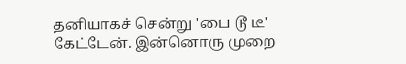தனியாகச் சென்று 'பை டூ டீ' கேட்டேன். இன்னொரு முறை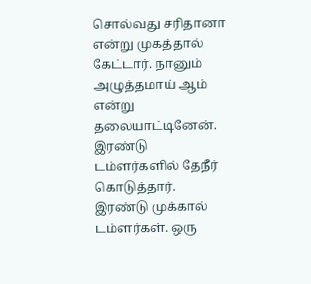சொல்வது சரிதானா என்று முகத்தால் கேட்டார். நானும் அழுத்தமாய் ஆம் என்று தலையாட்டினேன். இரண்டு டம்ளர்களில் தேநீர் கொடுத்தார். இரண்டு முக்கால் டம்ளர்கள். ஒரு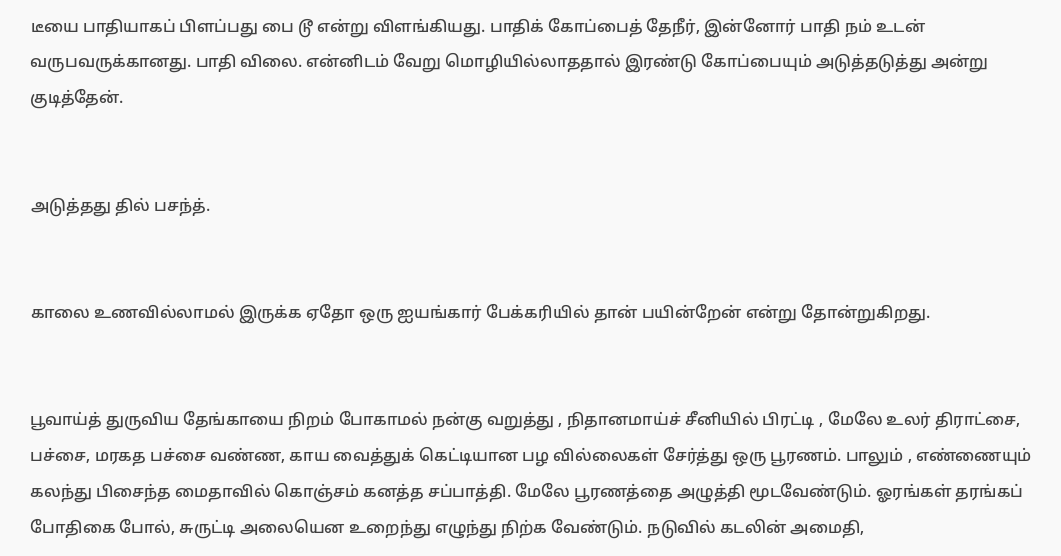டீயை பாதியாகப் பிளப்பது பை டூ என்று விளங்கியது. பாதிக் கோப்பைத் தேநீர், இன்னோர் பாதி நம் உடன் வருபவருக்கானது. பாதி விலை. என்னிடம் வேறு மொழியில்லாததால் இரண்டு கோப்பையும் அடுத்தடுத்து அன்று குடித்தேன்.


அடுத்தது தில் பசந்த்.


காலை உணவில்லாமல் இருக்க ஏதோ ஒரு ஐயங்கார் பேக்கரியில் தான் பயின்றேன் என்று தோன்றுகிறது.


பூவாய்த் துருவிய தேங்காயை நிறம் போகாமல் நன்கு வறுத்து , நிதானமாய்ச் சீனியில் பிரட்டி , மேலே உலர் திராட்சை, பச்சை, மரகத பச்சை வண்ண, காய வைத்துக் கெட்டியான பழ வில்லைகள் சேர்த்து ஒரு பூரணம். பாலும் , எண்ணையும் கலந்து பிசைந்த மைதாவில் கொஞ்சம் கனத்த சப்பாத்தி. மேலே பூரணத்தை அழுத்தி மூடவேண்டும். ஓரங்கள் தரங்கப் போதிகை போல், சுருட்டி அலையென உறைந்து எழுந்து நிற்க வேண்டும். நடுவில் கடலின் அமைதி,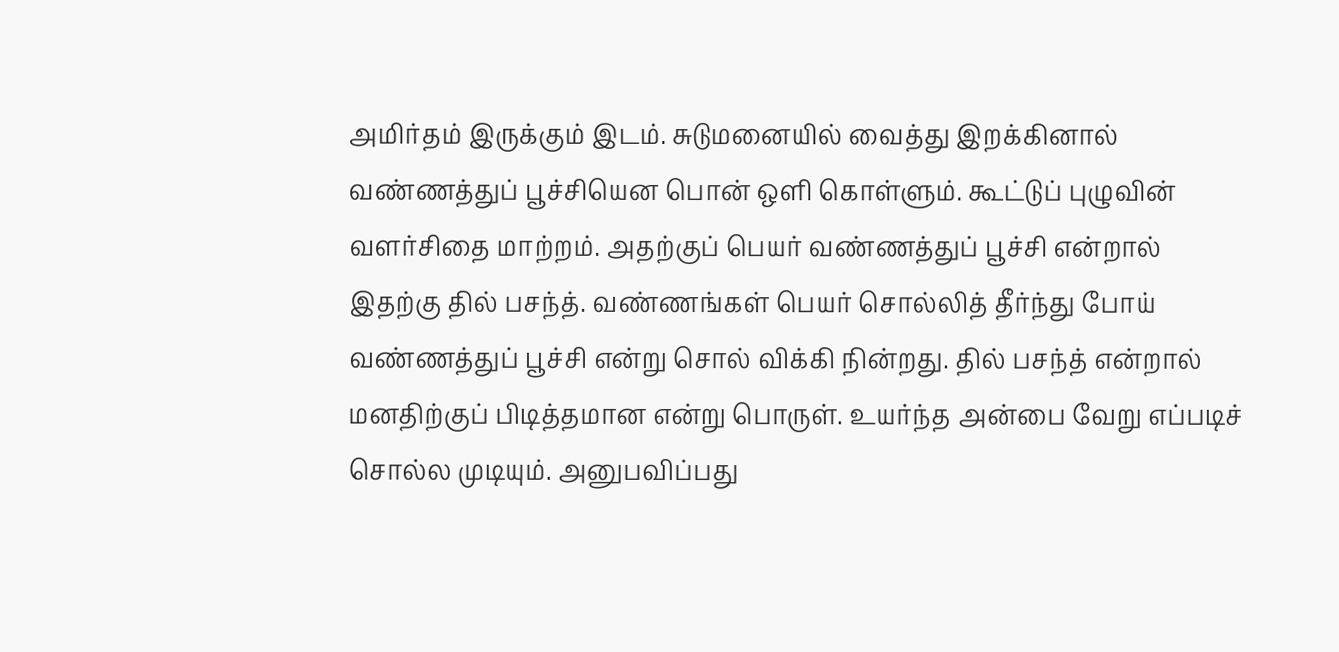அமிர்தம் இருக்கும் இடம். சுடுமனையில் வைத்து இறக்கினால் வண்ணத்துப் பூச்சியென பொன் ஒளி கொள்ளும். கூட்டுப் புழுவின் வளர்சிதை மாற்றம். அதற்குப் பெயர் வண்ணத்துப் பூச்சி என்றால் இதற்கு தில் பசந்த். வண்ணங்கள் பெயர் சொல்லித் தீர்ந்து போய் வண்ணத்துப் பூச்சி என்று சொல் விக்கி நின்றது. தில் பசந்த் என்றால் மனதிற்குப் பிடித்தமான என்று பொருள். உயர்ந்த அன்பை வேறு எப்படிச் சொல்ல முடியும். அனுபவிப்பது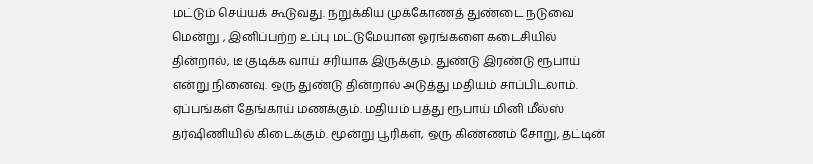மட்டும் செய்யக் கூடுவது. நறுக்கிய முக்கோணத் துண்டை நடுவை மென்று , இனிப்பற்ற உப்பு மட்டுமேயான ஓரங்களை கடைசியில் தின்றால், டீ குடிக்க வாய் சரியாக இருக்கும். துண்டு இரண்டு ரூபாய் என்று நினைவு. ஒரு துண்டு தின்றால் அடுத்து மதியம் சாப்பிடலாம். ஏப்பங்கள் தேங்காய் மணக்கும். மதியம் பத்து ரூபாய் மினி மீல்ஸ் தர்ஷிணியில் கிடைக்கும். மூன்று பூரிகள், ஒரு கிண்ணம் சோறு, தட்டின்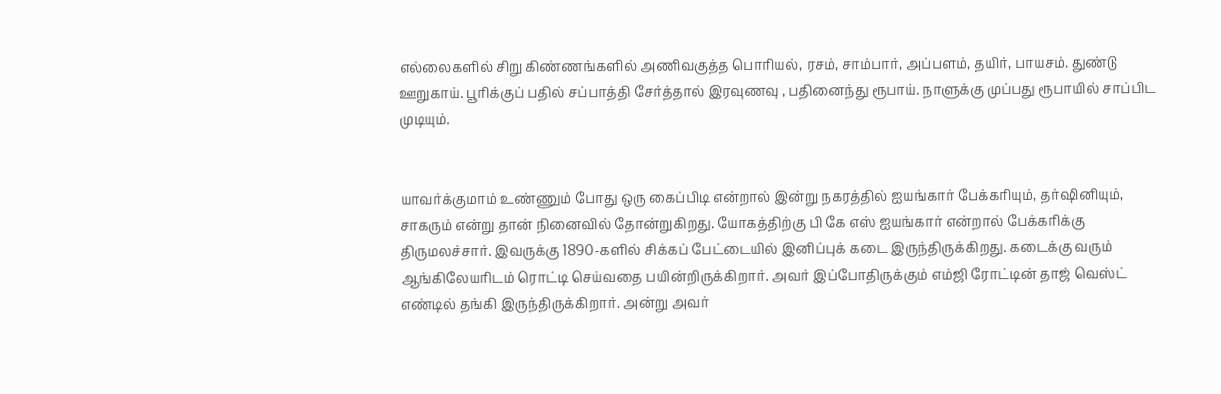எல்லைகளில் சிறு கிண்ணங்களில் அணிவகுத்த பொரியல், ரசம், சாம்பார், அப்பளம், தயிர், பாயசம். துண்டு ஊறுகாய். பூரிக்குப் பதில் சப்பாத்தி சேர்த்தால் இரவுணவு , பதினைந்து ரூபாய். நாளுக்கு முப்பது ரூபாயில் சாப்பிட முடியும்.


யாவர்க்குமாம் உண்ணும் போது ஒரு கைப்பிடி என்றால் இன்று நகரத்தில் ஐயங்கார் பேக்கரியும், தர்ஷினியும், சாகரும் என்று தான் நினைவில் தோன்றுகிறது. யோகத்திற்கு பி கே எஸ் ஐயங்கார் என்றால் பேக்கரிக்கு திருமலச்சார். இவருக்கு 1890-களில் சிக்கப் பேட்டையில் இனிப்புக் கடை இருந்திருக்கிறது. கடைக்கு வரும் ஆங்கிலேயரிடம் ரொட்டி செய்வதை பயின்றிருக்கிறார். அவர் இப்போதிருக்கும் எம்ஜி ரோட்டின் தாஜ் வெஸ்ட் எண்டில் தங்கி இருந்திருக்கிறார். அன்று அவர்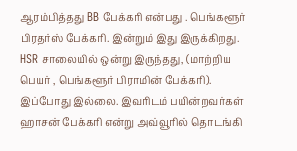ஆரம்பித்தது BB பேக்கரி என்பது . பெங்களூர் பிரதர்ஸ் பேக்கரி. இன்றும் இது இருக்கிறது. HSR சாலையில் ஒன்று இருந்தது, (மாற்றிய பெயர் , பெங்களூர் பிராமின் பேக்கரி). இப்போது இல்லை. இவரிடம் பயின்றவர்கள் ஹாசன் பேக்கரி என்று அவ்வூரில் தொடங்கி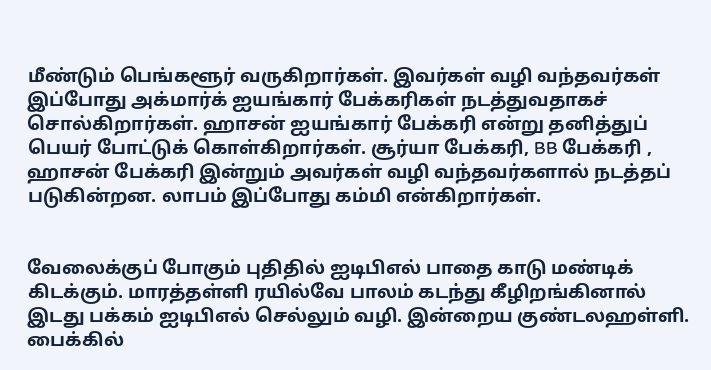மீண்டும் பெங்களூர் வருகிறார்கள். இவர்கள் வழி வந்தவர்கள் இப்போது அக்மார்க் ஐயங்கார் பேக்கரிகள் நடத்துவதாகச் சொல்கிறார்கள். ஹாசன் ஐயங்கார் பேக்கரி என்று தனித்துப் பெயர் போட்டுக் கொள்கிறார்கள். சூர்யா பேக்கரி, BB பேக்கரி , ஹாசன் பேக்கரி இன்றும் அவர்கள் வழி வந்தவர்களால் நடத்தப் படுகின்றன. லாபம் இப்போது கம்மி என்கிறார்கள்.


வேலைக்குப் போகும் புதிதில் ஐடிபிஎல் பாதை காடு மண்டிக் கிடக்கும். மாரத்தள்ளி ரயில்வே பாலம் கடந்து கீழிறங்கினால் இடது பக்கம் ஐடிபிஎல் செல்லும் வழி. இன்றைய குண்டலஹள்ளி. பைக்கில்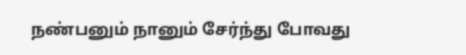நண்பனும் நானும் சேர்ந்து போவது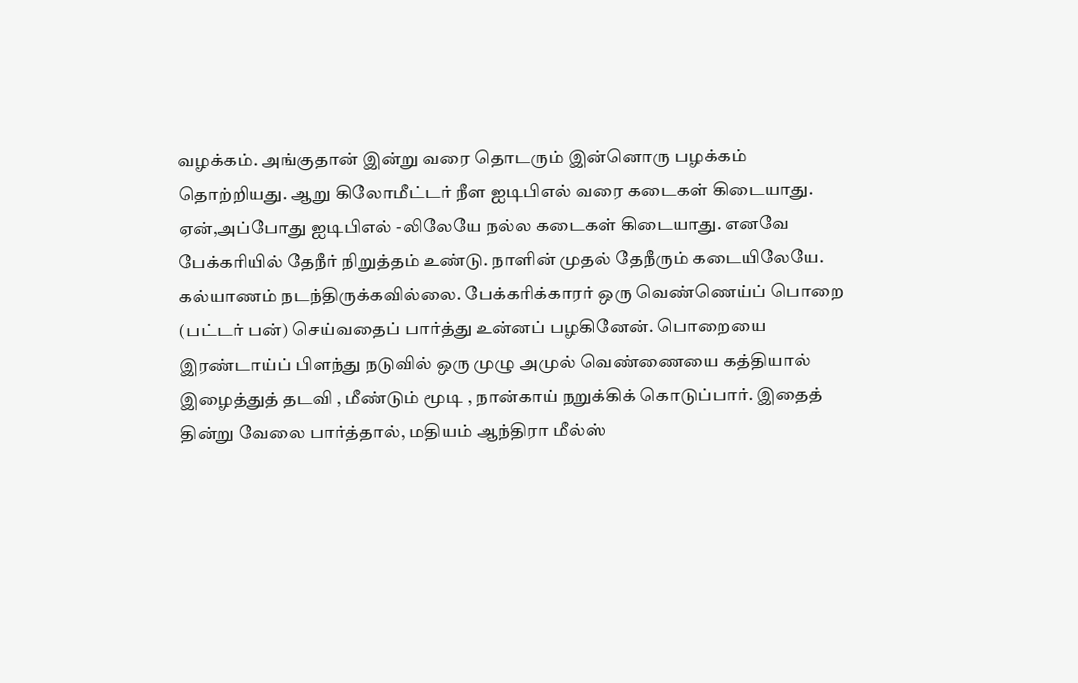வழக்கம். அங்குதான் இன்று வரை தொடரும் இன்னொரு பழக்கம் தொற்றியது. ஆறு கிலோமீட்டர் நீள ஐடிபிஎல் வரை கடைகள் கிடையாது. ஏன்,அப்போது ஐடிபிஎல் -லிலேயே நல்ல கடைகள் கிடையாது. எனவே பேக்கரியில் தேநீர் நிறுத்தம் உண்டு. நாளின் முதல் தேநீரும் கடையிலேயே. கல்யாணம் நடந்திருக்கவில்லை. பேக்கரிக்காரர் ஒரு வெண்ணெய்ப் பொறை (பட்டர் பன்) செய்வதைப் பார்த்து உன்னப் பழகினேன். பொறையை இரண்டாய்ப் பிளந்து நடுவில் ஒரு முழு அமுல் வெண்ணையை கத்தியால் இழைத்துத் தடவி , மீண்டும் மூடி , நான்காய் நறுக்கிக் கொடுப்பார். இதைத் தின்று வேலை பார்த்தால், மதியம் ஆந்திரா மீல்ஸ்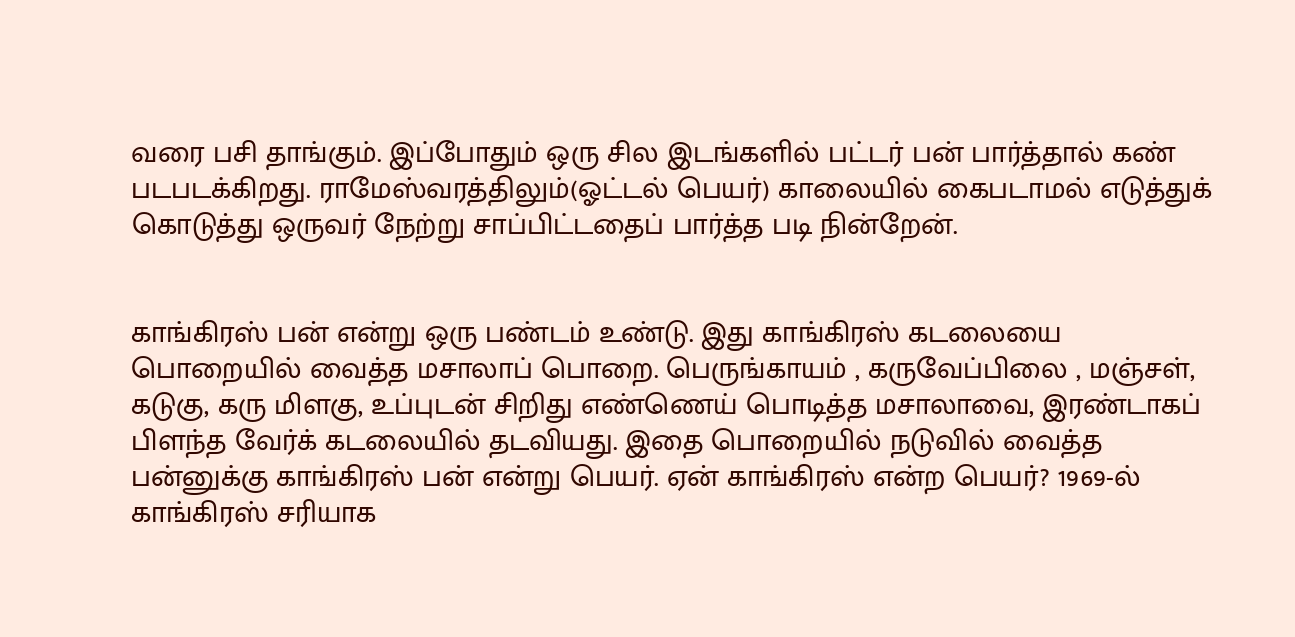வரை பசி தாங்கும். இப்போதும் ஒரு சில இடங்களில் பட்டர் பன் பார்த்தால் கண் படபடக்கிறது. ராமேஸ்வரத்திலும்(ஓட்டல் பெயர்) காலையில் கைபடாமல் எடுத்துக் கொடுத்து ஒருவர் நேற்று சாப்பிட்டதைப் பார்த்த படி நின்றேன்.


காங்கிரஸ் பன் என்று ஒரு பண்டம் உண்டு. இது காங்கிரஸ் கடலையை பொறையில் வைத்த மசாலாப் பொறை. பெருங்காயம் , கருவேப்பிலை , மஞ்சள், கடுகு, கரு மிளகு, உப்புடன் சிறிது எண்ணெய் பொடித்த மசாலாவை, இரண்டாகப் பிளந்த வேர்க் கடலையில் தடவியது. இதை பொறையில் நடுவில் வைத்த பன்னுக்கு காங்கிரஸ் பன் என்று பெயர். ஏன் காங்கிரஸ் என்ற பெயர்? 1969-ல் காங்கிரஸ் சரியாக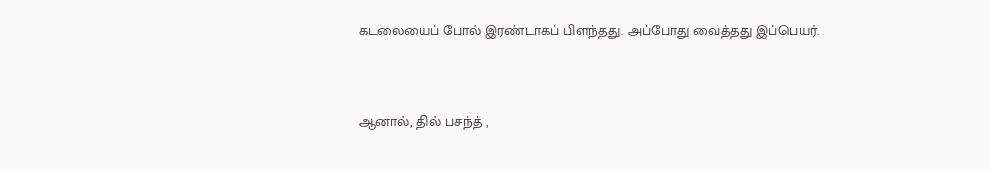கடலையைப் போல் இரண்டாகப் பிளந்தது. அப்போது வைத்தது இப்பெயர்.


ஆனால், தில் பசந்த் ,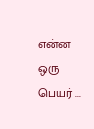என்ன ஒரு பெயர் ...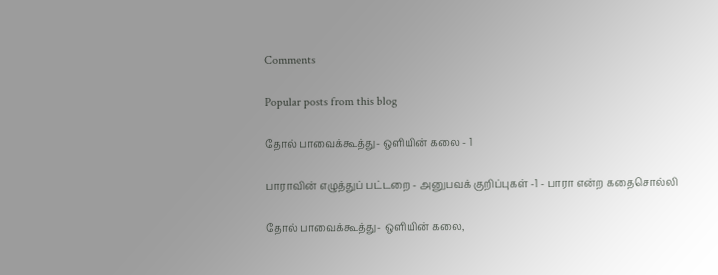Comments

Popular posts from this blog

தோல் பாவைக்கூத்து- ஒளியின் கலை - 1

பாராவின் எழுத்துப் பட்டறை - அனுபவக் குறிப்புகள் -1 - பாரா என்ற கதைசொல்லி

தோல் பாவைக்கூத்து- ஒளியின் கலை,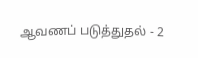ஆவணப் படுத்துதல் - 2